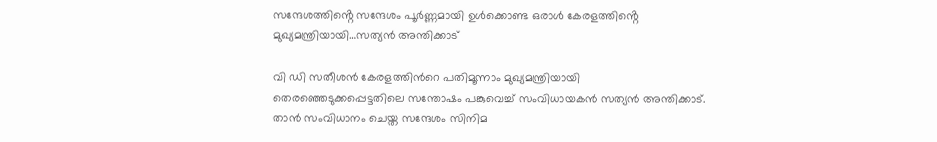സന്ദേശത്തിൻ്റെ സന്ദേശം പൂർണ്ണമായി ഉൾക്കൊണ്ട ഒരാൾ കേരളത്തിൻ്റെ മുഖ്യമന്ത്രിയായി…സത്യന്‍ അന്തിക്കാട്

വി ഡി സതീശന്‍ കേരളത്തിന്‍റെ പതിമൂന്നാം മുഖ്യമന്ത്രിയായി തെരഞ്ഞെടുക്കപ്പെട്ടതിലെ സന്തോഷം പങ്കുവെച്ച് സംവിധായകന്‍ സത്യന്‍ അന്തിക്കാട്. താന്‍ സംവിധാനം ചെയ്ത സന്ദേശം സിനിമ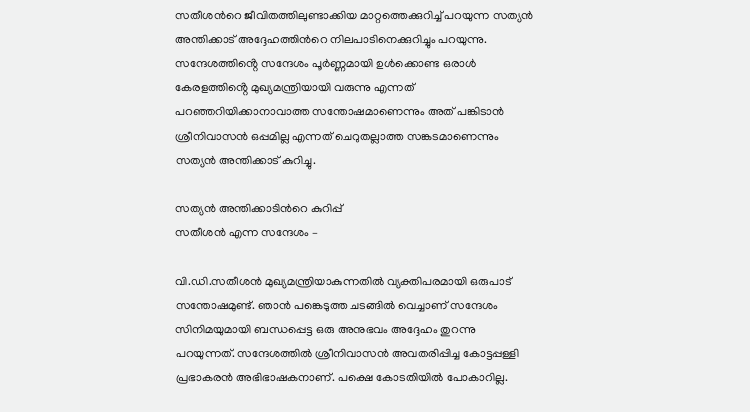സതീശന്‍റെ ജീവിതത്തിലുണ്ടാക്കിയ മാറ്റത്തെക്കുറിച്ച് പറയുന്ന സത്യന്‍ അന്തിക്കാട് അദ്ദേഹത്തിന്‍റെ നിലപാടിനെക്കുറിച്ചും പറയുന്നു. സന്ദേശത്തിൻ്റെ സന്ദേശം പൂർണ്ണമായി ഉൾക്കൊണ്ട ഒരാൾ കേരളത്തിൻ്റെ മുഖ്യമന്ത്രിയായി വരുന്നു എന്നത് പറഞ്ഞറിയിക്കാനാവാത്ത സന്തോഷമാണെന്നും അത് പങ്കിടാൻ ശ്രീനിവാസൻ ഒപ്പമില്ല എന്നത് ചെറുതല്ലാത്ത സങ്കടമാണെന്നും സത്യന്‍ അന്തിക്കാട് കുറിച്ചു.

സത്യന്‍ അന്തിക്കാടിന്‍റെ കുറിപ്പ്
സതീശൻ എന്ന സന്ദേശം –

വി.ഡി.സതീശൻ മുഖ്യമന്ത്രിയാകുന്നതിൽ വ്യക്തിപരമായി ഒരുപാട് സന്തോഷമുണ്ട്. ഞാൻ പങ്കെടുത്ത ചടങ്ങിൽ വെച്ചാണ് സന്ദേശം സിനിമയുമായി ബന്ധപ്പെട്ട ഒരു അനുഭവം അദ്ദേഹം തുറന്നു പറയുന്നത്. സന്ദേശത്തിൽ ശ്രീനിവാസൻ അവതരിപ്പിച്ച കോട്ടപ്പള്ളി പ്രഭാകരൻ അഭിഭാഷകനാണ്. പക്ഷെ കോടതിയിൽ പോകാറില്ല.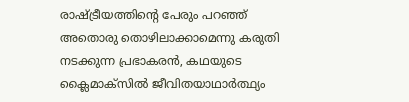രാഷ്ട്രീയത്തിൻ്റെ പേരും പറഞ്ഞ് അതൊരു തൊഴിലാക്കാമെന്നു കരുതി നടക്കുന്ന പ്രഭാകരൻ, കഥയുടെ ക്ലൈമാക്സിൽ ജീവിതയാഥാർത്ഥ്യം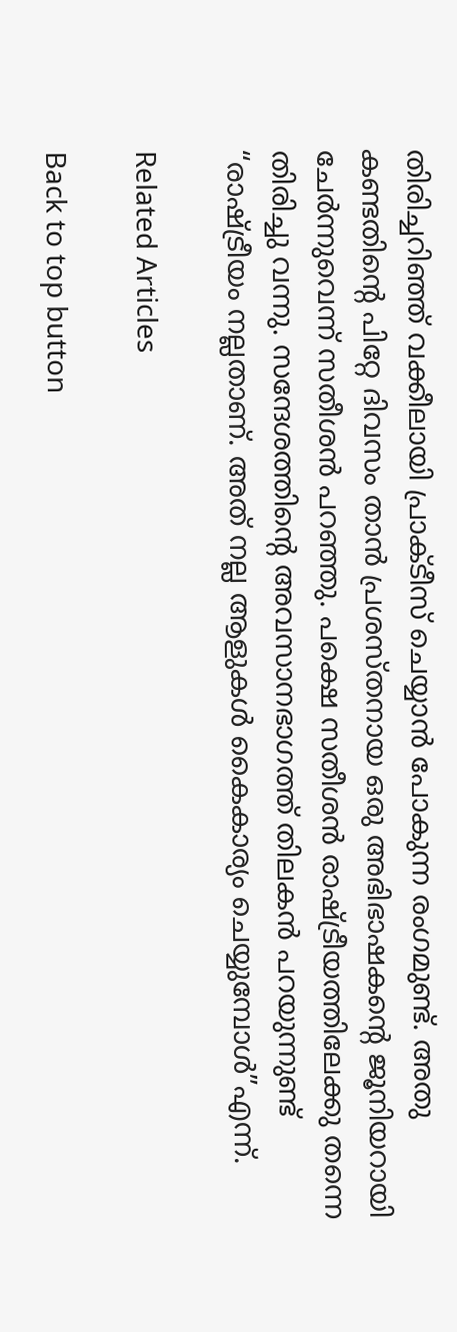തിരിച്ചറിഞ്ഞ് വക്കീലായി പ്രാക്ടീസ് ചെയ്യാൻ പോകുന്ന രംഗമുണ്ട്. അതു കണ്ടതിൻ്റെ പിറ്റേ ദിവസം താൻ പ്രശസ്തനായ ഒരു അഭിഭാഷകൻ്റെ ജൂനിയറായി ചേർന്നുവെന്ന് സതീശൻ പറഞ്ഞു. പക്ഷെ സതീശൻ രാഷ്ട്രീയത്തിലേക്കു തന്നെ തിരിച്ചു വന്നു. സന്ദേശത്തിൻ്റെ അവസാനഭാഗത്ത് തിലകൻ പറയുന്നുണ്ട് “രാഷ്ട്രീയം നല്ലതാണ്. അത് നല്ല ആളുകൾ കൈകാര്യം ചെയ്യുമ്പോൾ”എന്ന്.

Related Articles

Back to top button